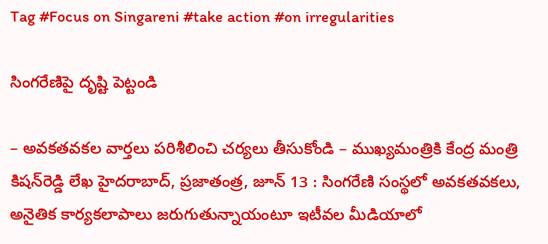Tag #Focus on Singareni #take action #on irregularities

సింగరేణిపై దృష్టి పెట్టండి

– అవకతవకల వార్తలు పరిశీలించి చర్యలు తీసుకోండి – ముఖ్యమంత్రికి కేంద్ర మంత్రి కిషన్‌రెడ్డి లేఖ హైదరాబాద్, ప్రజాతంత్ర, జూన్ 13 : సింగరేణి సంస్థలో అవకతవకలు, అనైతిక కార్యకలాపాలు జరుగుతున్నాయంటూ ఇటీవల మీడియాలో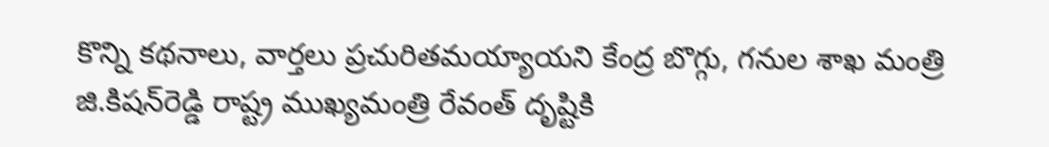కొన్ని కథనాలు, వార్తలు ప్రచురితమయ్యాయని కేంద్ర బొగ్గు, గనుల శాఖ మంత్రి జి.కిషన్‌రెడ్డి రాష్ట్ర ముఖ్యమంత్రి రేవంత్ దృష్టికి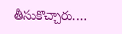తీసుకొచ్చారు.…